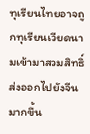ทุเรียนไทยอาจถูกทุเรียนเวียดนามเข้ามาสวมสิทธิ์ส่งออกไปยังจีนมากขึ้น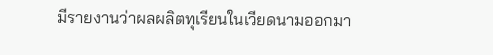มีรายงานว่าผลผลิตทุเรียนในเวียดนามออกมา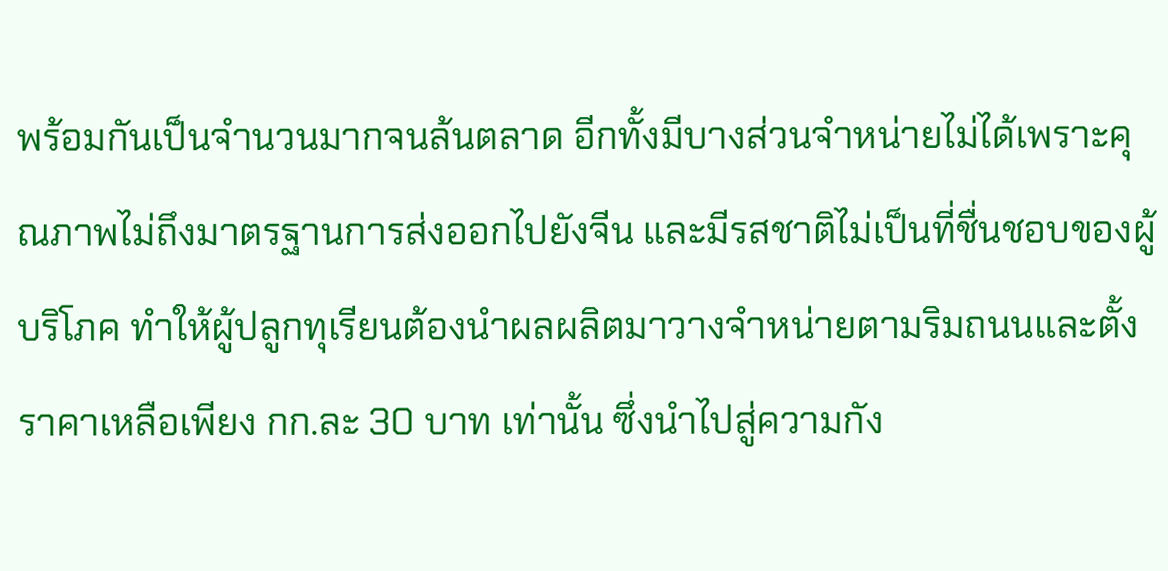พร้อมกันเป็นจำนวนมากจนล้นตลาด อีกทั้งมีบางส่วนจำหน่ายไม่ได้เพราะคุณภาพไม่ถึงมาตรฐานการส่งออกไปยังจีน และมีรสชาติไม่เป็นที่ชื่นชอบของผู้บริโภค ทำให้ผู้ปลูกทุเรียนต้องนำผลผลิตมาวางจำหน่ายตามริมถนนและตั้งราคาเหลือเพียง กก.ละ 30 บาท เท่านั้น ซึ่งนำไปสู่ความกัง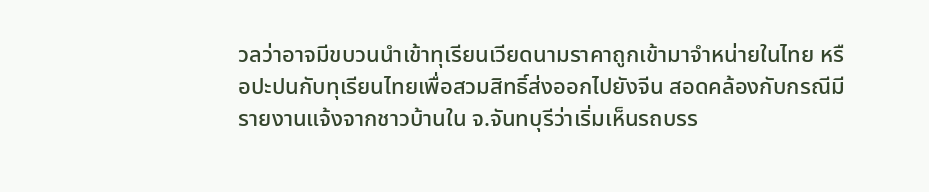วลว่าอาจมีขบวนนำเข้าทุเรียนเวียดนามราคาถูกเข้ามาจำหน่ายในไทย หรือปะปนกับทุเรียนไทยเพื่อสวมสิทธิ์ส่งออกไปยังจีน สอดคล้องกับกรณีมีรายงานแจ้งจากชาวบ้านใน จ.จันทบุรีว่าเริ่มเห็นรถบรร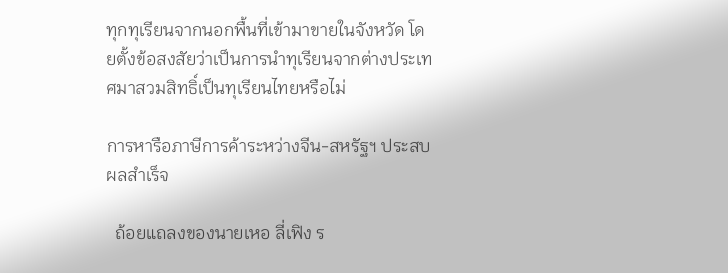ทุกทุเรียนจากนอกพื้นที่เข้ามาขายในจังหวัด โดยตั้งข้อสงสัยว่าเป็นการนำทุเรียนจากต่างประเทศมาสวมสิทธิ์เป็นทุเรียนไทยหรือไม่

การหารือภาษีการค้าระหว่างจีน-สหรัฐฯ ประสบผลสำเร็จ

  ถ้อยแถลงของนายเหอ ลี่เฟิง ร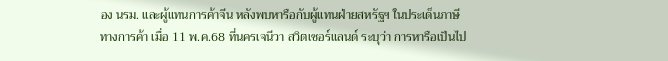อง นรม. และผู้แทนการค้าจีน หลังพบหารือกับผู้แทนฝ่ายสหรัฐฯ ในประเด็นภาษีทางการค้า เมื่อ 11 พ.ค.68 ที่นครเจนีวา สวิตเซอร์แลนด์ ระบุว่า การหารือเป็นไป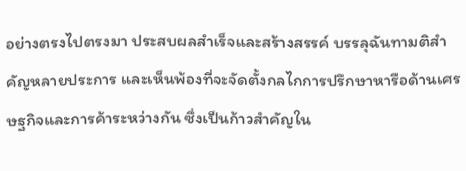อย่างตรงไปตรงมา ประสบผลสำเร็จและสร้างสรรค์ บรรลุฉันทามติสำคัญหลายประการ และเห็นพ้องที่จะจัดตั้งกลไกการปรึกษาหารือด้านเศรษฐกิจและการค้าระหว่างกัน ซึ่งเป็นก้าวสำคัญใน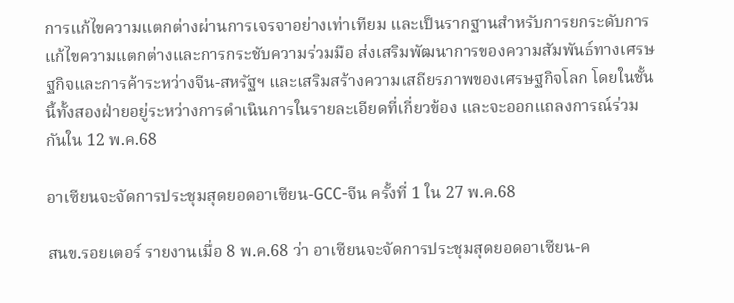การแก้ไขความแตกต่างผ่านการเจรจาอย่างเท่าเทียม และเป็นรากฐานสำหรับการยกระดับการแก้ไขความแตกต่างและการกระชับความร่วมมือ ส่งเสริมพัฒนาการของความสัมพันธ์ทางเศรษฐกิจและการค้าระหว่างจีน-สหรัฐฯ และเสริมสร้างความเสถียรภาพของเศรษฐกิจโลก โดยในชั้นนี้ทั้งสองฝ่ายอยู่ระหว่างการดำเนินการในรายละเอียดที่เกี่ยวข้อง และจะออกแถลงการณ์ร่วมกันใน 12 พ.ค.68

อาเซียนจะจัดการประชุมสุดยอดอาเซียน-GCC-จีน ครั้งที่ 1 ใน 27 พ.ค.68

สนข.รอยเตอร์ รายงานเมื่อ 8 พ.ค.68 ว่า อาเซียนจะจัดการประชุมสุดยอดอาเซียน-ค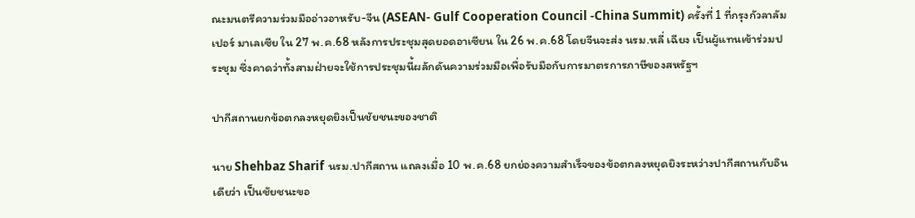ณะมนตรีความร่วมมืออ่าวอาหรับ-จีน (ASEAN- Gulf Cooperation Council -China Summit) ครั้งที่ 1 ที่กรุงกัวลาลัมเปอร์ มาเลเซีย ใน 27 พ.ค.68 หลังการประชุมสุดยอดอาเซียน ใน 26 พ.ค.68 โดยจีนจะส่ง นรม.หลี่ เฉียง เป็นผู้แทนเข้าร่วมประชุม ซึ่งคาดว่าทั้งสามฝ่ายจะใช้การประชุมนี้ผลักดันความร่วมมือเพื่อรับมือกับการมาตรการภาษีของสหรัฐฯ

ปากีสถานยกข้อตกลงหยุดยิงเป็นชัยชนะของชาติ

นาย Shehbaz Sharif นรม.ปากีสถาน แถลงเมื่อ 10 พ.ค.68 ยกย่องความสำเร็จของข้อตกลงหยุดยิงระหว่างปากีสถานกับอินเดียว่า เป็นชัยชนะขอ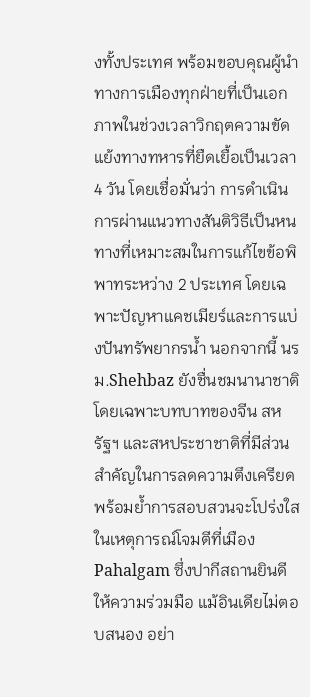งทั้งประเทศ พร้อมขอบคุณผู้นำทางการเมืองทุกฝ่ายที่เป็นเอกภาพในช่วงเวลาวิกฤตความขัดแย้งทางทหารที่ยืดเยื้อเป็นเวลา 4 วัน โดยเชื่อมั่นว่า การดำเนินการผ่านแนวทางสันติวิธีเป็นหนทางที่เหมาะสมในการแก้ไขข้อพิพาทระหว่าง 2 ประเทศ โดยเฉพาะปัญหาแคชเมียร์และการแบ่งปันทรัพยากรน้ำ นอกจากนี้ นรม.Shehbaz ยังชื่นชมนานาชาติ โดยเฉพาะบทบาทของจีน สหรัฐฯ และสหประชาชาติที่มีส่วนสำคัญในการลดความตึงเครียด พร้อมย้ำการสอบสวนจะโปร่งใสในเหตุการณ์โจมตีที่เมือง Pahalgam ซึ่งปากีสถานยินดีให้ความร่วมมือ แม้อินเดียไม่ตอบสนอง อย่า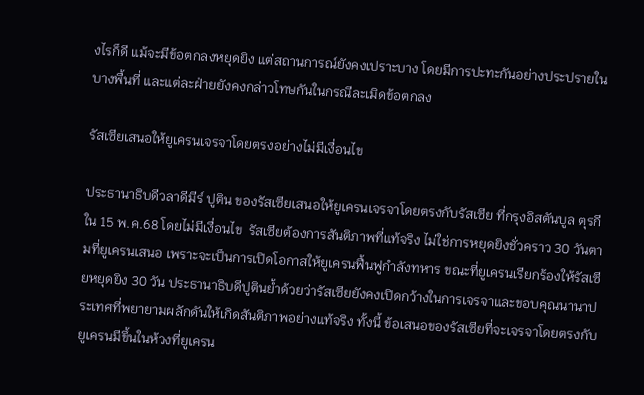งไรก็ดี แม้จะมีข้อตกลงหยุดยิง แต่สถานการณ์ยังคงเปราะบาง โดยมีการปะทะกันอย่างประปรายในบางพื้นที่ และแต่ละฝ่ายยังคงกล่าวโทษกันในกรณีละเมิดข้อตกลง

รัสเซียเสนอให้ยูเครนเจรจาโดยตรงอย่างไม่มีเงื่อนไข

ประธานาธิบดีวลาดีมีร์ ปูติน ของรัสเซียเสนอให้ยูเครนเจรจาโดยตรงกับรัสเซีย ที่กรุงอิสตันบูล ตุรกี ใน 15 พ.ค.68 โดยไม่มีเงื่อนไข  รัสเซียต้องการสันติภาพที่แท้จริง ไม่ใช่การหยุดยิงชั่วคราว 30 วันตามที่ยูเครนเสนอ เพราะจะเป็นการเปิดโอกาสให้ยูเครนฟื้นฟูกำลังทหาร ขณะที่ยูเครนเรียกร้องให้รัสเซียหยุดยิง 30 วัน ประธานาธิบดีปูตินย้ำด้วยว่ารัสเซียยังคงเปิดกว้างในการเจรจาและขอบคุณนานาประเทศที่พยายามผลักดันให้เกิดสันติภาพอย่างแท้จริง ทั้งนี้ ข้อเสนอของรัสเซียที่จะเจรจาโดยตรงกับยูเครนมีขึ้นในห้วงที่ยูเครน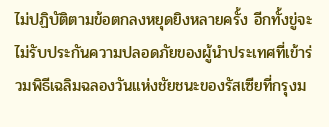ไม่ปฏิบัติตามข้อตกลงหยุดยิงหลายครั้ง อีกทั้งขู่จะไม่รับประกันความปลอดภัยของผู้นำประเทศที่เข้าร่วมพิธีเฉลิมฉลองวันแห่งชัยชนะของรัสเซียที่กรุงม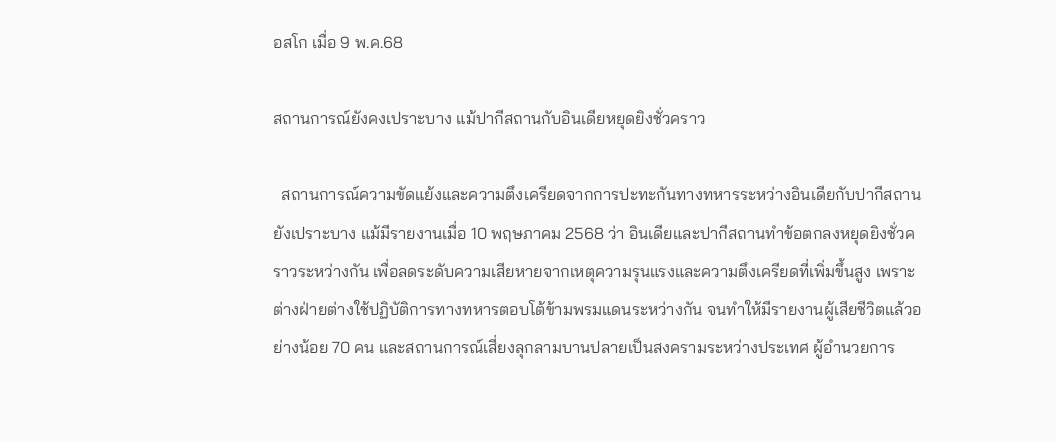อสโก เมื่อ 9 พ.ค.68

สถานการณ์ยังคงเปราะบาง แม้ปากีสถานกับอินเดียหยุดยิงชั่วคราว

  สถานการณ์ความขัดแย้งและความตึงเครียดจากการปะทะกันทางทหารระหว่างอินเดียกับปากีสถานยังเปราะบาง แม้มีรายงานเมื่อ 10 พฤษภาคม 2568 ว่า อินเดียและปากีสถานทำข้อตกลงหยุดยิงชั่วคราวระหว่างกัน เพื่อลดระดับความเสียหายจากเหตุความรุนแรงและความตึงเครียดที่เพิ่มขึ้นสูง เพราะต่างฝ่ายต่างใช้ปฏิบัติการทางทหารตอบโต้ข้ามพรมแดนระหว่างกัน จนทำให้มีรายงานผู้เสียชีวิตแล้วอย่างน้อย 70 คน และสถานการณ์เสี่ยงลุกลามบานปลายเป็นสงครามระหว่างประเทศ ผู้อำนวยการ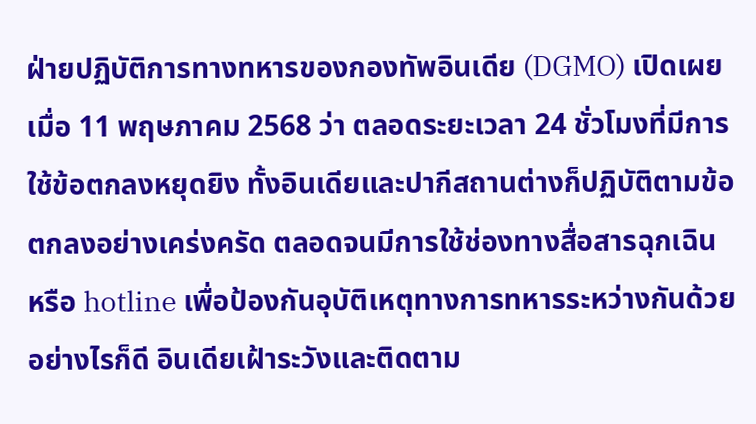ฝ่ายปฏิบัติการทางทหารของกองทัพอินเดีย (DGMO) เปิดเผยเมื่อ 11 พฤษภาคม 2568 ว่า ตลอดระยะเวลา 24 ชั่วโมงที่มีการใช้ข้อตกลงหยุดยิง ทั้งอินเดียและปากีสถานต่างก็ปฏิบัติตามข้อตกลงอย่างเคร่งครัด ตลอดจนมีการใช้ช่องทางสื่อสารฉุกเฉิน หรือ hotline เพื่อป้องกันอุบัติเหตุทางการทหารระหว่างกันด้วย อย่างไรก็ดี อินเดียเฝ้าระวังและติดตาม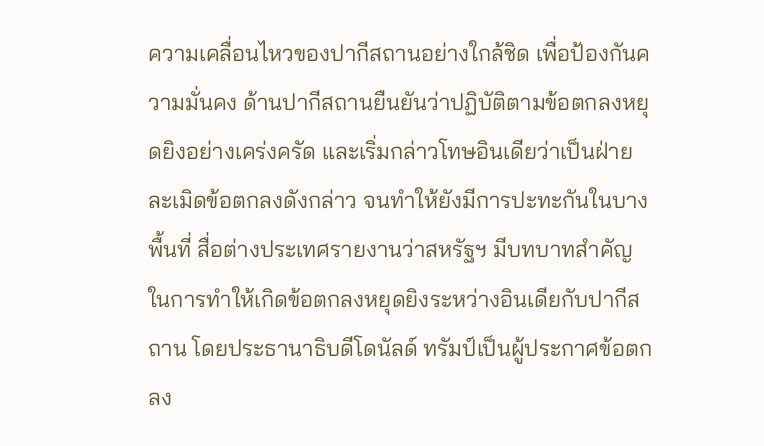ความเคลื่อนไหวของปากีสถานอย่างใกล้ชิด เพื่อป้องกันความมั่นคง ด้านปากีสถานยืนยันว่าปฏิบัติตามข้อตกลงหยุดยิงอย่างเคร่งครัด และเริ่มกล่าวโทษอินเดียว่าเป็นฝ่ายละเมิดข้อตกลงดังกล่าว จนทำให้ยังมีการปะทะกันในบางพื้นที่ สื่อต่างประเทศรายงานว่าสหรัฐฯ มีบทบาทสำคัญในการทำให้เกิดข้อตกลงหยุดยิงระหว่างอินเดียกับปากีสถาน โดยประธานาธิบดีโดนัลด์ ทรัมป์เป็นผู้ประกาศข้อตกลง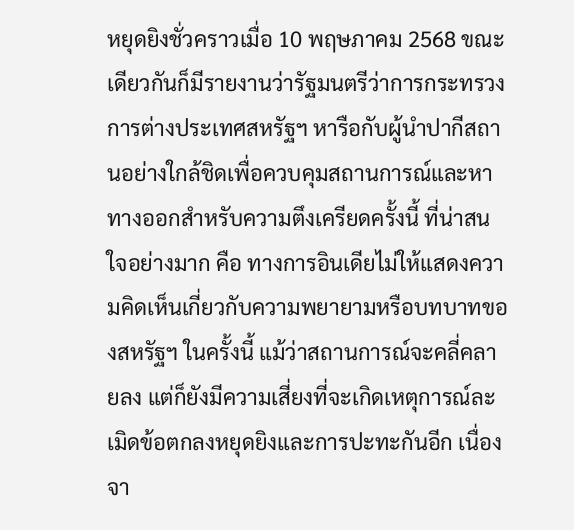หยุดยิงชั่วคราวเมื่อ 10 พฤษภาคม 2568 ขณะเดียวกันก็มีรายงานว่ารัฐมนตรีว่าการกระทรวงการต่างประเทศสหรัฐฯ หารือกับผู้นำปากีสถานอย่างใกล้ชิดเพื่อควบคุมสถานการณ์และหาทางออกสำหรับความตึงเครียดครั้งนี้ ที่น่าสนใจอย่างมาก คือ ทางการอินเดียไม่ให้แสดงความคิดเห็นเกี่ยวกับความพยายามหรือบทบาทของสหรัฐฯ ในครั้งนี้ แม้ว่าสถานการณ์จะคลี่คลายลง แต่ก็ยังมีความเสี่ยงที่จะเกิดเหตุการณ์ละเมิดข้อตกลงหยุดยิงและการปะทะกันอีก เนื่องจา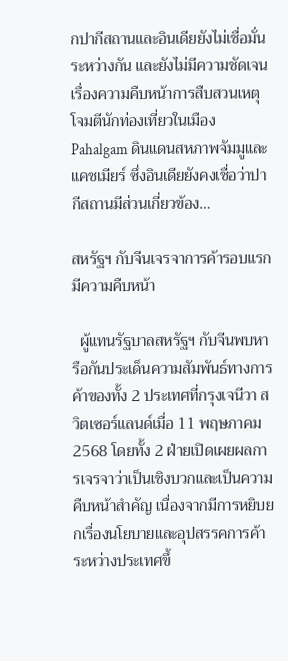กปากีสถานและอินเดียยังไม่เชื่อมั่นระหว่างกัน และยังไม่มีความชัดเจนเรื่องความคืบหน้าการสืบสวนเหตุโจมตีนักท่องเที่ยวในเมือง Pahalgam ดินแดนสหภาพจัมมูและแคชเมียร์ ซึ่งอินเดียยังคงเชื่อว่าปากีสถานมีส่วนเกี่ยวข้อง…

สหรัฐฯ กับจีนเจรจาการค้ารอบแรก มีความคืบหน้า

  ผู้แทนรัฐบาลสหรัฐฯ กับจีนพบหารือกันประเด็นความสัมพันธ์ทางการค้าของทั้ง 2 ประเทศที่กรุงเจนีวา สวิตเซอร์แลนด์เมื่อ 11 พฤษภาคม 2568 โดยทั้ง 2 ฝ่ายเปิดเผยผลการเจรจาว่าเป็นเชิงบวกและเป็นความคืบหน้าสำคัญ เนื่องจากมีการหยิบยกเรื่องนโยบายและอุปสรรคการค้าระหว่างประเทศขึ้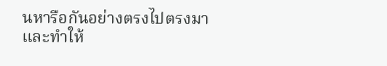นหารือกันอย่างตรงไปตรงมา และทำให้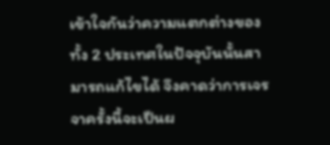เข้าใจกันว่าความแตกต่างของทั้ง 2 ประเทศในปัจจุบันนั้นสามารถแก้ไขได้ จึงคาดว่าการเจรจาครั้งนี้จะเป็นผ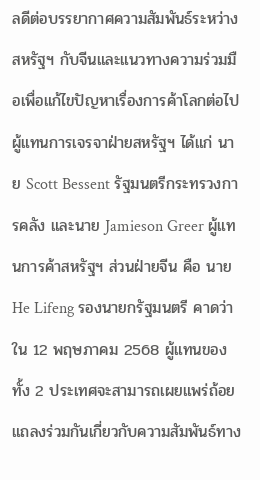ลดีต่อบรรยากาศความสัมพันธ์ระหว่างสหรัฐฯ กับจีนและแนวทางความร่วมมือเพื่อแก้ไขปัญหาเรื่องการค้าโลกต่อไป ผู้แทนการเจรจาฝ่ายสหรัฐฯ ได้แก่ นาย Scott Bessent รัฐมนตรีกระทรวงการคลัง และนาย Jamieson Greer ผู้แทนการค้าสหรัฐฯ ส่วนฝ่ายจีน คือ นาย He Lifeng รองนายกรัฐมนตรี คาดว่าใน 12 พฤษภาคม 2568 ผู้แทนของทั้ง 2 ประเทศจะสามารถเผยแพร่ถ้อยแถลงร่วมกันเกี่ยวกับความสัมพันธ์ทาง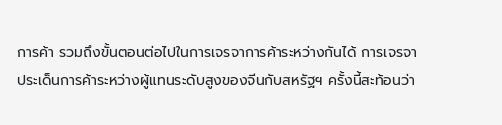การค้า รวมถึงขั้นตอนต่อไปในการเจรจาการค้าระหว่างกันได้ การเจรจาประเด็นการค้าระหว่างผู้แทนระดับสูงของจีนกับสหรัฐฯ ครั้งนี้สะท้อนว่า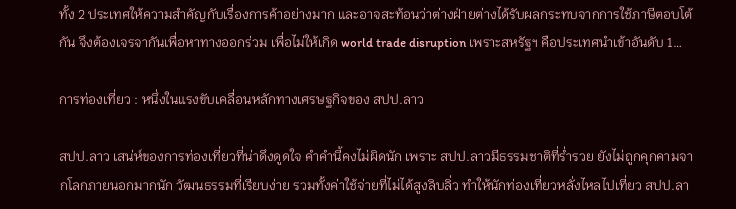ทั้ง 2 ประเทศให้ความสำคัญกับเรื่องการค้าอย่างมาก และอาจสะท้อนว่าต่างฝ่ายต่างได้รับผลกระทบจากการใช้ภาษีตอบโต้กัน จึงต้องเจรจากันเพื่อหาทางออกร่วม เพื่อไม่ให้เกิด world trade disruption เพราะสหรัฐฯ คือประเทศนำเข้าอันดับ 1…

การท่องเที่ยว : หนึ่งในแรงขับเคลื่อนหลักทางเศรษฐกิจของ สปป.ลาว

สปป.ลาว เสน่ห์ของการท่องเที่ยวที่น่าดึงดูดใจ คำคำนี้คงไม่ผิดนัก เพราะ สปป.ลาวมีธรรมชาติที่ร่ำรวย ยังไม่ถูกคุกคามจากโลกภายนอกมากนัก วัฒนธรรมที่เรียบง่าย รวมทั้งค่าใช้จ่ายที่ไม่ได้สูงลิบลิ่ว ทำให้นักท่องเที่ยวหลั่งไหลไปเที่ยว สปป.ลา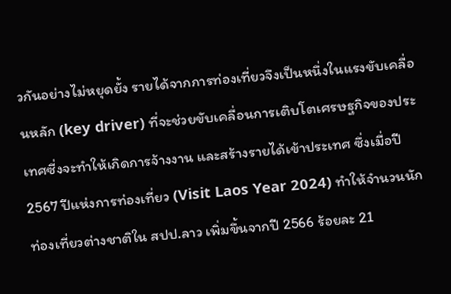วกันอย่างไม่หยุดยั้ง รายได้จากการท่องเที่ยวจึงเป็นหนึ่งในแรงขับเคลื่อนหลัก (key driver) ที่จะช่วยขับเคลื่อนการเติบโตเศรษฐกิจของประเทศซี่งจะทำให้เกิดการจ้างงาน และสร้างรายได้เข้าประเทศ ซึ่งเมื่อปี 2567 ปีแห่งการท่องเที่ยว (Visit Laos Year 2024) ทำให้จำนวนนักท่องเที่ยวต่างชาติใน สปป.ลาว เพิ่มขึ้นจากปี 2566 ร้อยละ 21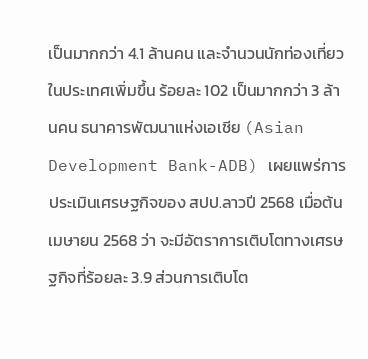เป็นมากกว่า 4.1 ล้านคน และจำนวนนักท่องเที่ยวในประเทศเพิ่มขึ้น ร้อยละ 102 เป็นมากกว่า 3 ล้านคน ธนาคารพัฒนาแห่งเอเชีย (Asian Development Bank-ADB) เผยแพร่การประเมินเศรษฐกิจของ สปป.ลาวปี 2568 เมื่อต้นเมษายน 2568 ว่า จะมีอัตราการเติบโตทางเศรษฐกิจที่ร้อยละ 3.9 ส่วนการเติบโต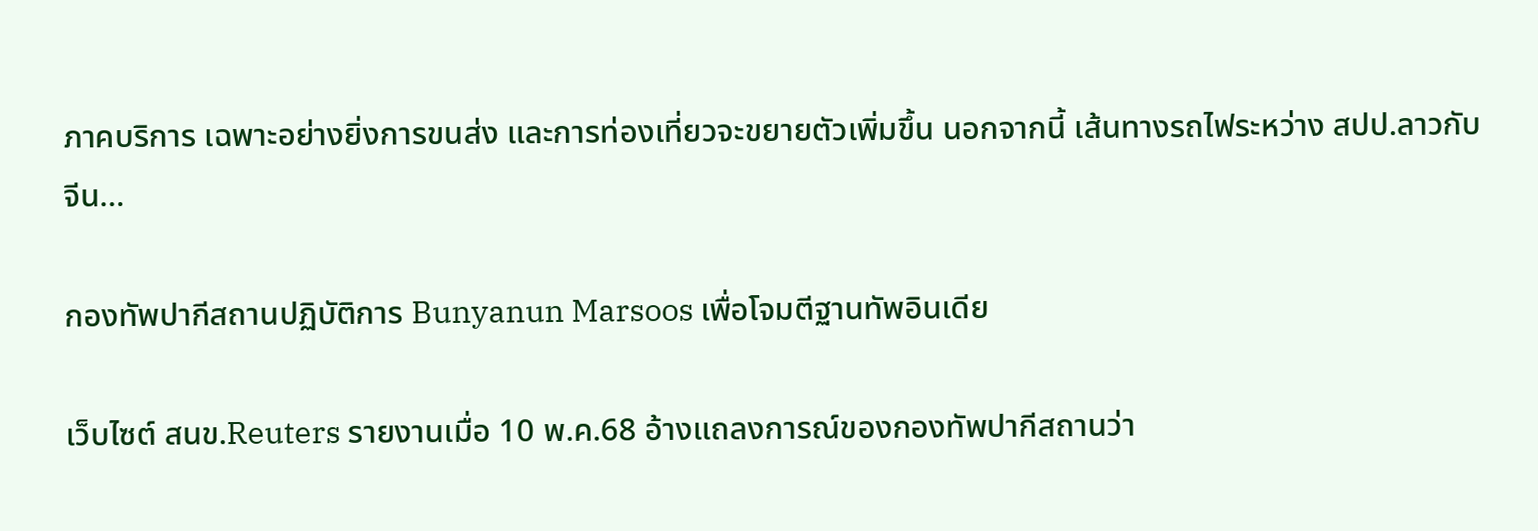ภาคบริการ เฉพาะอย่างยิ่งการขนส่ง และการท่องเที่ยวจะขยายตัวเพิ่มขึ้น นอกจากนี้ เส้นทางรถไฟระหว่าง สปป.ลาวกับจีน…

กองทัพปากีสถานปฏิบัติการ Bunyanun Marsoos เพื่อโจมตีฐานทัพอินเดีย

เว็บไซต์ สนข.Reuters รายงานเมื่อ 10 พ.ค.68 อ้างแถลงการณ์ของกองทัพปากีสถานว่า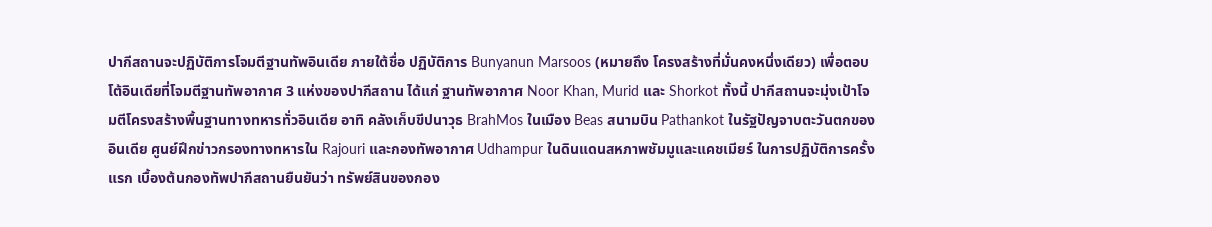ปากีสถานจะปฏิบัติการโจมตีฐานทัพอินเดีย ภายใต้ชื่อ ปฏิบัติการ Bunyanun Marsoos (หมายถึง โครงสร้างที่มั่นคงหนึ่งเดียว) เพื่อตอบโต้อินเดียที่โจมตีฐานทัพอากาศ 3 แห่งของปากีสถาน ได้แก่ ฐานทัพอากาศ Noor Khan, Murid และ Shorkot ทั้งนี้ ปากีสถานจะมุ่งเป้าโจมตีโครงสร้างพื้นฐานทางทหารทั่วอินเดีย อาทิ คลังเก็บขีปนาวุธ BrahMos ในเมือง Beas สนามบิน Pathankot ในรัฐปัญจาบตะวันตกของอินเดีย ศูนย์ฝึกข่าวกรองทางทหารใน Rajouri และกองทัพอากาศ Udhampur ในดินแดนสหภาพชัมมูและแคชเมียร์ ในการปฏิบัติการครั้งแรก เบื้องต้นกองทัพปากีสถานยืนยันว่า ทรัพย์สินของกอง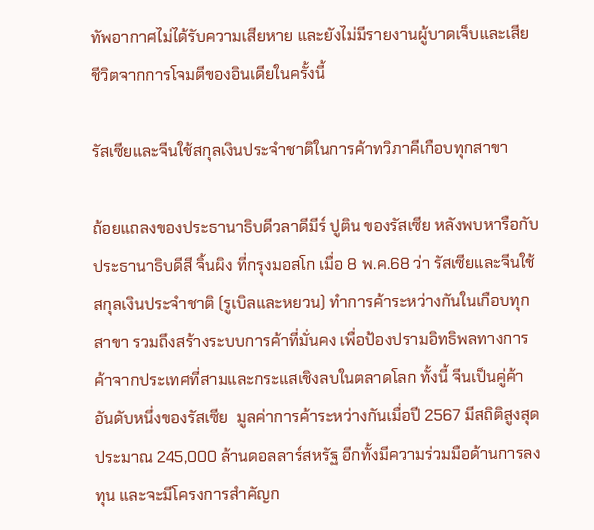ทัพอากาศไม่ได้รับความเสียหาย และยังไม่มีรายงานผู้บาดเจ็บและเสียชีวิตจากการโจมตีของอินเดียในครั้งนี้

รัสเซียและจีนใช้สกุลเงินประจำชาติในการค้าทวิภาคีเกือบทุกสาขา

ถ้อยแถลงของประธานาธิบดีวลาดีมีร์ ปูติน ของรัสเซีย หลังพบหารือกับประธานาธิบดีสี จิ้นผิง ที่กรุงมอสโก เมื่อ 8 พ.ค.68 ว่า รัสเซียและจีนใช้สกุลเงินประจำชาติ (รูเบิลและหยวน) ทำการค้าระหว่างกันในเกือบทุกสาขา รวมถึงสร้างระบบการค้าที่มั่นคง เพื่อป้องปรามอิทธิพลทางการค้าจากประเทศที่สามและกระแสเชิงลบในตลาดโลก ทั้งนี้ จีนเป็นคู่ค้าอันดับหนึ่งของรัสเซีย  มูลค่าการค้าระหว่างกันเมื่อปี 2567 มีสถิติสูงสุดประมาณ 245,000 ล้านดอลลาร์สหรัฐ อีกทั้งมีความร่วมมือด้านการลงทุน และจะมีโครงการสำคัญก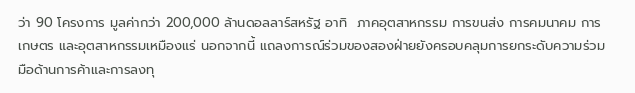ว่า 90 โครงการ มูลค่ากว่า 200,000 ล้านดอลลาร์สหรัฐ อาทิ  ภาคอุตสาหกรรม การขนส่ง การคมนาคม การเกษตร และอุตสาหกรรมเหมืองแร่ นอกจากนี้ แถลงการณ์ร่วมของสองฝ่ายยังครอบคลุมการยกระดับความร่วมมือด้านการค้าและการลงทุ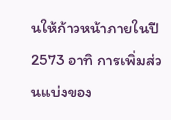นให้ก้าวหน้าภายในปี 2573 อาทิ การเพิ่มส่วนแบ่งของ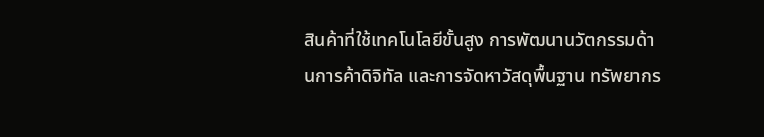สินค้าที่ใช้เทคโนโลยีขั้นสูง การพัฒนานวัตกรรมด้านการค้าดิจิทัล และการจัดหาวัสดุพื้นฐาน ทรัพยากร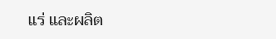แร่ และผลิต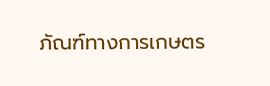ภัณฑ์ทางการเกษตร